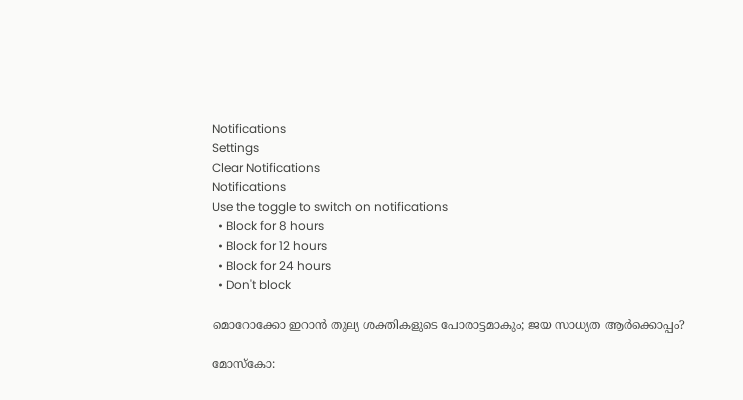Notifications
Settings
Clear Notifications
Notifications
Use the toggle to switch on notifications
  • Block for 8 hours
  • Block for 12 hours
  • Block for 24 hours
  • Don't block

മൊറോക്കോ ഇറാന്‍ തുല്യ ശക്തികളുടെ പോരാട്ടമാകും; ജയ സാധ്യത ആര്‍ക്കൊപ്പം?

മോസ്‌കോ: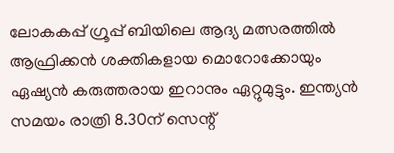ലോകകപ്പ് ഗ്രൂപ്പ് ബിയിലെ ആദ്യ മത്സരത്തില്‍ ആഫ്രിക്കന്‍ ശക്തികളായ മൊറോക്കോയും ഏഷ്യന്‍ കരുത്തരായ ഇറാനും ഏറ്റുമുട്ടും. ഇന്ത്യന്‍ സമയം രാത്രി 8.30ന് സെന്റ്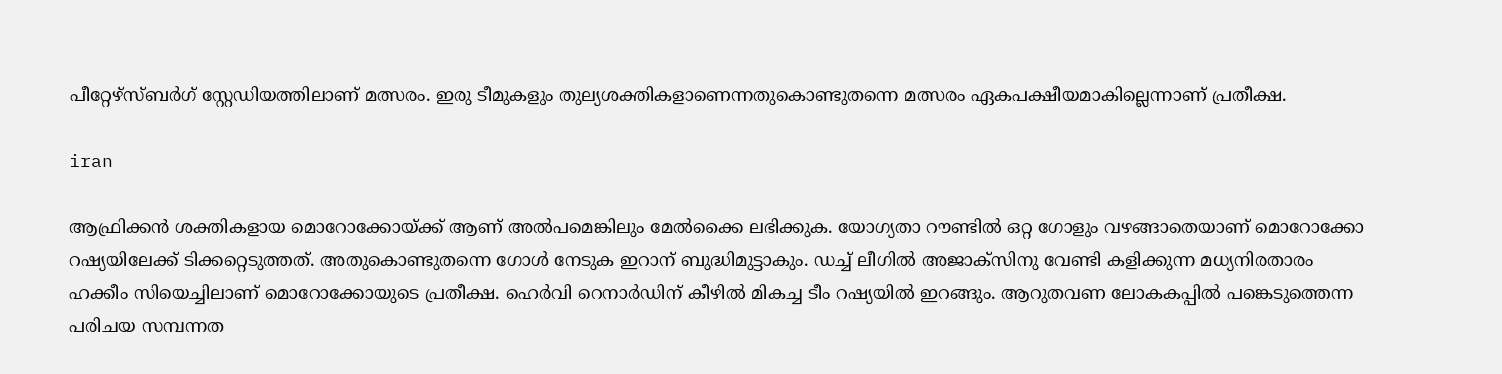പീറ്റേഴ്‌സ്ബര്‍ഗ് സ്റ്റേഡിയത്തിലാണ് മത്സരം. ഇരു ടീമുകളും തുല്യശക്തികളാണെന്നതുകൊണ്ടുതന്നെ മത്സരം ഏകപക്ഷീയമാകില്ലെന്നാണ് പ്രതീക്ഷ.

iran

ആഫ്രിക്കന്‍ ശക്തികളായ മൊറോക്കോയ്ക്ക് ആണ് അല്‍പമെങ്കിലും മേല്‍ക്കൈ ലഭിക്കുക. യോഗ്യതാ റൗണ്ടില്‍ ഒറ്റ ഗോളും വഴങ്ങാതെയാണ് മൊറോക്കോ റഷ്യയിലേക്ക് ടിക്കറ്റെടുത്തത്. അതുകൊണ്ടുതന്നെ ഗോള്‍ നേടുക ഇറാന് ബുദ്ധിമുട്ടാകും. ഡച്ച് ലീഗില്‍ അജാക്സിനു വേണ്ടി കളിക്കുന്ന മധ്യനിരതാരം ഹക്കീം സിയെച്ചിലാണ് മൊറോക്കോയുടെ പ്രതീക്ഷ. ഹെര്‍വി റെനാര്‍ഡിന് കീഴില്‍ മികച്ച ടീം റഷ്യയില്‍ ഇറങ്ങും. ആറുതവണ ലോകകപ്പില്‍ പങ്കെടുത്തെന്ന പരിചയ സമ്പന്നത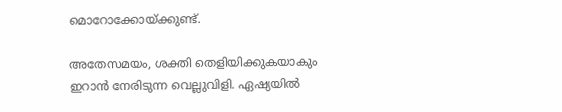മൊറോക്കോയ്ക്കുണ്ട്.

അതേസമയം, ശക്തി തെളിയിക്കുകയാകും ഇറാന്‍ നേരിടുന്ന വെല്ലുവിളി. ഏഷ്യയില്‍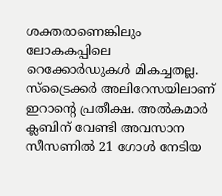ശക്തരാണെങ്കിലും ലോകകപ്പിലെ റെക്കോര്‍ഡുകള്‍ മികച്ചതല്ല. സ്‌ട്രൈക്കര്‍ അലിറേസയിലാണ് ഇറാന്റെ പ്രതീക്ഷ. അല്‍കമാര്‍ ക്ലബിന് വേണ്ടി അവസാന സീസണില്‍ 21 ഗോള്‍ നേടിയ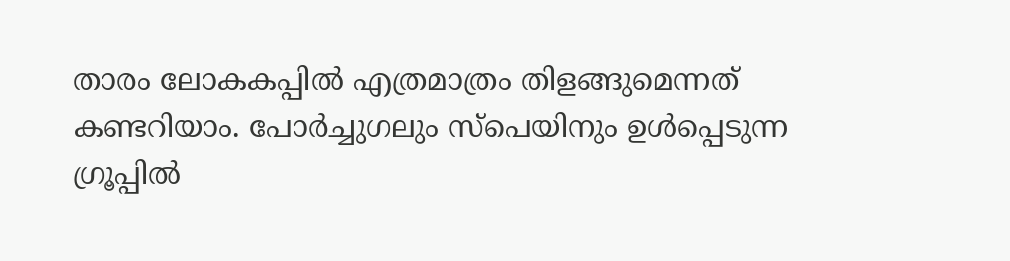താരം ലോകകപ്പില്‍ എത്രമാത്രം തിളങ്ങുമെന്നത് കണ്ടറിയാം. പോര്‍ച്ചുഗലും സ്‌പെയിനും ഉള്‍പ്പെടുന്ന ഗ്രൂപ്പില്‍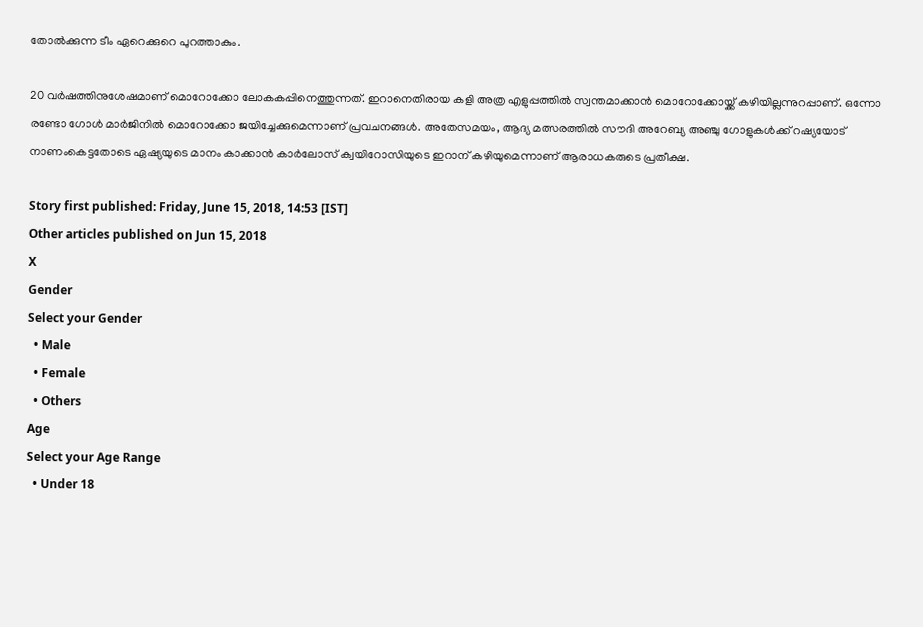തോല്‍ക്കുന്ന ടീം ഏറെക്കുറെ പുറത്താകും.

20 വര്‍ഷത്തിനുശേഷമാണ് മൊറോക്കോ ലോകകപ്പിനെത്തുന്നത്. ഇറാനെതിരായ കളി അത്ര എളുപ്പത്തില്‍ സ്വന്തമാക്കാന്‍ മൊറോക്കോയ്ക്ക് കഴിയില്ലന്നുറപ്പാണ്. ഒന്നോ രണ്ടോ ഗോള്‍ മാര്‍ജിനില്‍ മൊറോക്കോ ജയിച്ചേക്കുമെന്നാണ് പ്രവചനങ്ങള്‍. അതേസമയം, ആദ്യ മത്സരത്തില്‍ സൗദി അറേബ്യ അഞ്ചു ഗോളുകള്‍ക്ക് റഷ്യയോട് നാണംകെട്ടതോടെ ഏഷ്യയുടെ മാനം കാക്കാന്‍ കാര്‍ലോസ് ക്വയിറോസിയുടെ ഇറാന് കഴിയുമെന്നാണ് ആരാധകരുടെ പ്രതീക്ഷ.

Story first published: Friday, June 15, 2018, 14:53 [IST]
Other articles published on Jun 15, 2018
X
Gender
Select your Gender
  • Male
  • Female
  • Others
Age
Select your Age Range
  • Under 18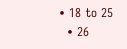• 18 to 25
  • 26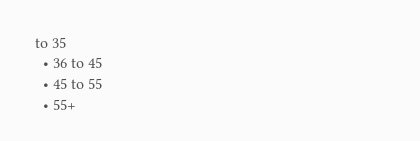to 35
  • 36 to 45
  • 45 to 55
  • 55+